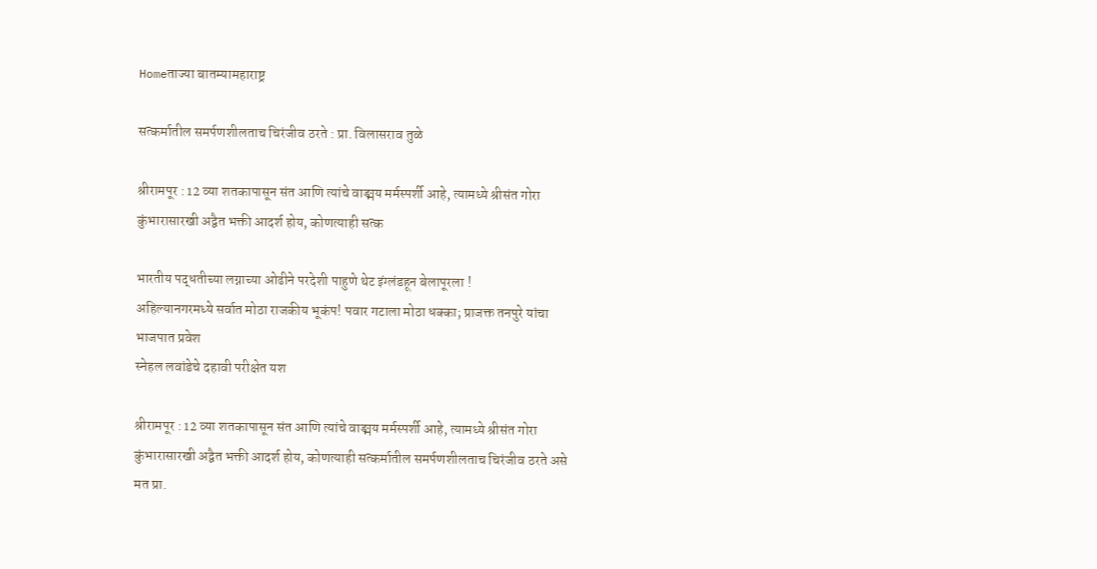Homeताज्या बातम्यामहाराष्ट्र

सत्कर्मातील समर्पणशीलताच चिरंजीव ठरते : प्रा. विलासराव तुळे

श्रीरामपूर : 12 व्या शतकापासून संत आणि त्यांचे वाङ्मय मर्मस्पर्शी आहे, त्यामध्ये श्रीसंत गोरा कुंभारासारखी अद्वैत भक्ती आदर्श होय, कोणत्याही सत्क

भारतीय पद्धतीच्या लग्नाच्या ओढीने परदेशी पाहुणे थेट इंग्लंडहून बेलापूरला !
अहिल्यानगरमध्ये सर्वात मोठा राजकीय भूकंप! पवार गटाला मोठा धक्का; प्राजक्त तनपुरे यांचा भाजपात प्रवेश
स्नेहल लवांडेचे दहावी परीक्षेत यश

श्रीरामपूर : 12 व्या शतकापासून संत आणि त्यांचे वाङ्मय मर्मस्पर्शी आहे, त्यामध्ये श्रीसंत गोरा कुंभारासारखी अद्वैत भक्ती आदर्श होय, कोणत्याही सत्कर्मातील समर्पणशीलताच चिरंजीव ठरते असे मत प्रा.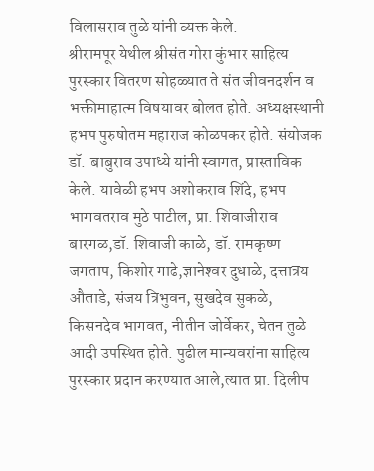विलासराव तुळे यांनी व्यक्त केले.
श्रीरामपूर येथील श्रीसंत गोरा कुंभार साहित्य पुरस्कार वितरण सोहळ्यात ते संत जीवनदर्शन व भक्तीमाहात्म विषयावर बोलत होते. अध्यक्षस्थानी हभप पुरुषोतम महाराज कोळपकर होते. संयोजक डॉ. बाबुराव उपाध्ये यांनी स्वागत, प्रास्ताविक केले. यावेळी हभप अशोकराव शिंदे, हभप भागवतराव मुठे पाटील, प्रा. शिवाजीराव बारगळ,डॉ. शिवाजी काळे, डॉ. रामकृष्ण जगताप, किशोर गाढे,ज्ञानेश्‍वर दुधाळे, दत्तात्रय औताडे, संजय त्रिभुवन, सुखदेव सुकळे, किसनदेव भागवत, नीतीन जोर्वेकर, चेतन तुळे आदी उपस्थित होते. पुढील मान्यवरांना साहित्य पुरस्कार प्रदान करण्यात आले,त्यात प्रा. दिलीप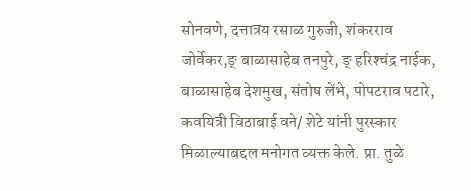सोनवणे, दत्तात्रय रसाळ गुरुजी, शंकरराव जोर्वेकर,ङ् बाळासाहेब तनपुरे, ङ् हरिश्‍चंद्र नाईक, बाळासाहेब देशमुख, संतोष लेंभे, पोपटराव पटारे, कवयित्री विठाबाई वने/ शेटे यांनी पुरस्कार मिळाल्याबद्दल मनोगत व्यक्त केले. प्रा. तुळे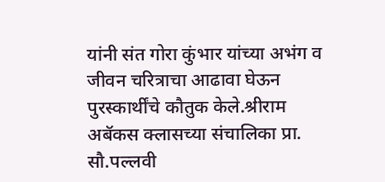यांनी संत गोरा कुंभार यांच्या अभंग व जीवन चरित्राचा आढावा घेऊन पुरस्कार्थींचे कौतुक केले.श्रीराम अबॅकस क्लासच्या संचालिका प्रा. सौ.पल्लवी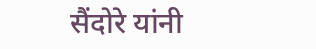सैंदोरे यांनी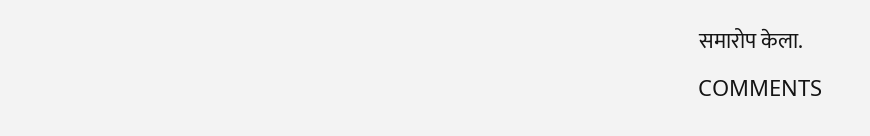समारोप केला.

COMMENTS